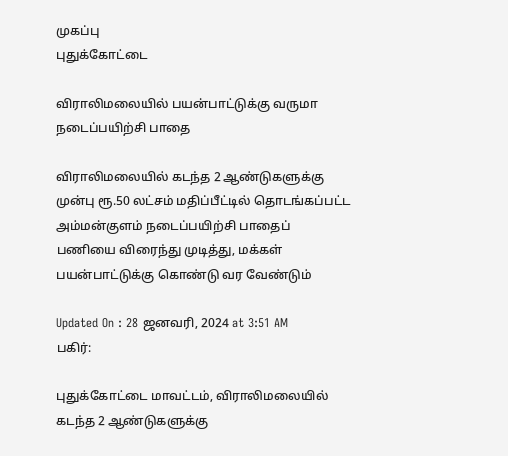முகப்பு
புதுக்கோட்டை

விராலிமலையில் பயன்பாட்டுக்கு வருமா நடைப்பயிற்சி பாதை

விராலிமலையில் கடந்த 2 ஆண்டுகளுக்கு முன்பு ரூ.50 லட்சம் மதிப்பீட்டில் தொடங்கப்பட்ட அம்மன்குளம் நடைப்பயிற்சி பாதைப் பணியை விரைந்து முடித்து, மக்கள் பயன்பாட்டுக்கு கொண்டு வர வேண்டும்

Updated On : 28 ஜனவரி, 2024 at 3:51 AM
பகிர்:

புதுக்கோட்டை மாவட்டம், விராலிமலையில் கடந்த 2 ஆண்டுகளுக்கு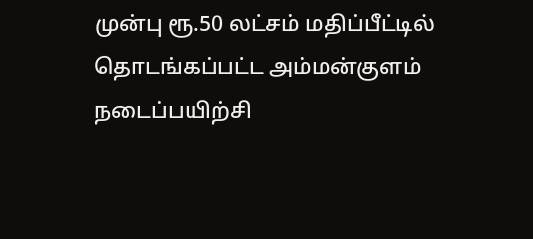முன்பு ரூ.50 லட்சம் மதிப்பீட்டில் தொடங்கப்பட்ட அம்மன்குளம் நடைப்பயிற்சி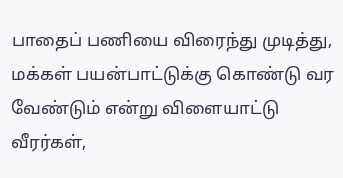பாதைப் பணியை விரைந்து முடித்து, மக்கள் பயன்பாட்டுக்கு கொண்டு வர வேண்டும் என்று விளையாட்டு வீரர்கள்,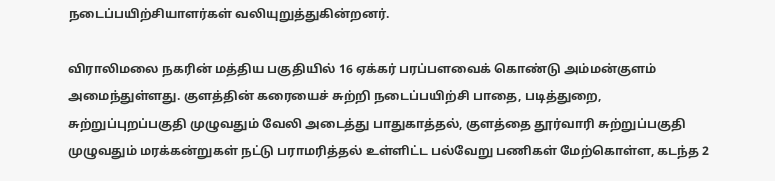நடைப்பயிற்சியாளர்கள் வலியுறுத்துகின்றனர்.

விராலிமலை நகரின் மத்திய பகுதியில் 16 ஏக்கர் பரப்பளவைக் கொண்டு அம்மன்குளம் அமைந்துள்ளது. குளத்தின் கரையைச் சுற்றி நடைப்பயிற்சி பாதை, படித்துறை, சுற்றுப்புறப்பகுதி முழுவதும் வேலி அடைத்து பாதுகாத்தல், குளத்தை தூர்வாரி சுற்றுப்பகுதி முழுவதும் மரக்கன்றுகள் நட்டு பராமரித்தல் உள்ளிட்ட பல்வேறு பணிகள் மேற்கொள்ள, கடந்த 2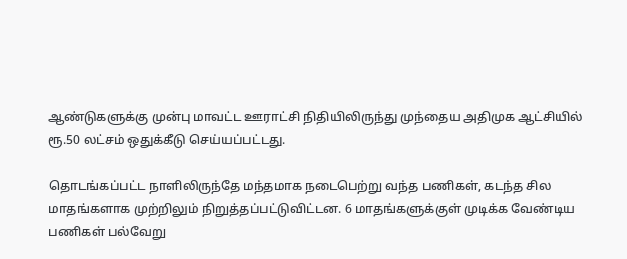ஆண்டுகளுக்கு முன்பு மாவட்ட ஊராட்சி நிதியிலிருந்து முந்தைய அதிமுக ஆட்சியில் ரூ.50 லட்சம் ஒதுக்கீடு செய்யப்பட்டது.

தொடங்கப்பட்ட நாளிலிருந்தே மந்தமாக நடைபெற்று வந்த பணிகள், கடந்த சில மாதங்களாக முற்றிலும் நிறுத்தப்பட்டுவிட்டன. 6 மாதங்களுக்குள் முடிக்க வேண்டிய பணிகள் பல்வேறு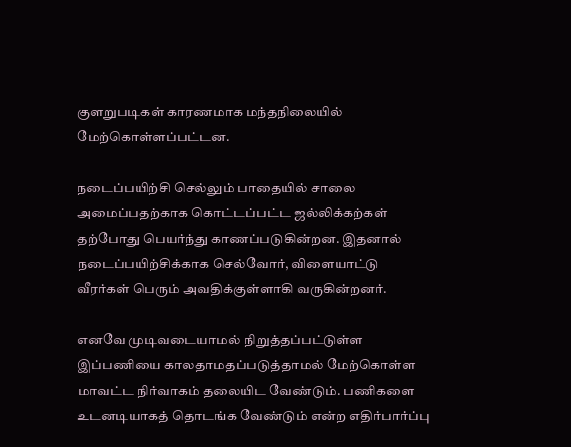குளறுபடிகள் காரணமாக மந்தநிலையில் மேற்கொள்ளப்பட்டன.

நடைப்பயிற்சி செல்லும் பாதையில் சாலை அமைப்பதற்காக கொட்டப்பட்ட ஜல்லிக்கற்கள் தற்போது பெயர்ந்து காணப்படுகின்றன. இதனால் நடைப்பயிற்சிக்காக செல்வோர், விளையாட்டு வீரர்கள் பெரும் அவதிக்குள்ளாகி வருகின்றனர்.

எனவே முடிவடையாமல் நிறுத்தப்பட்டுள்ள இப்பணியை காலதாமதப்படுத்தாமல் மேற்கொள்ள மாவட்ட நிர்வாகம் தலையிட வேண்டும். பணிகளை உடனடியாகத் தொடங்க வேண்டும் என்ற எதிர்பார்ப்பு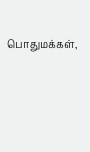பொதுமக்கள்,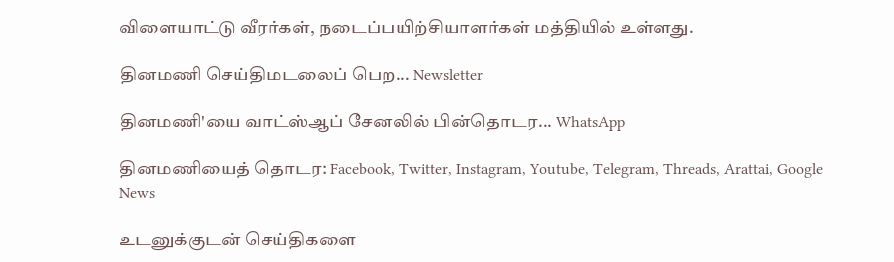விளையாட்டு வீரர்கள், நடைப்பயிற்சியாளர்கள் மத்தியில் உள்ளது.

தினமணி செய்திமடலைப் பெற... Newsletter

தினமணி'யை வாட்ஸ்ஆப் சேனலில் பின்தொடர... WhatsApp

தினமணியைத் தொடர: Facebook, Twitter, Instagram, Youtube, Telegram, Threads, Arattai, Google News

உடனுக்குடன் செய்திகளை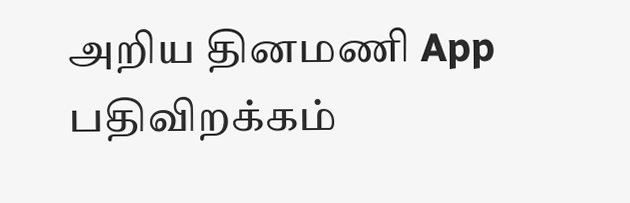அறிய தினமணி App பதிவிறக்கம்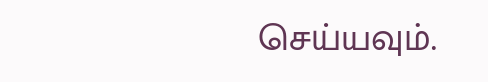செய்யவும்.